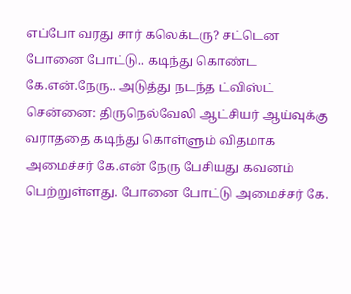எப்போ வரது சார் கலெக்டரு? சட்டென போனை போட்டு.. கடிந்து கொண்ட கே.என்.நேரு.. அடுத்து நடந்த ட்விஸ்ட்
சென்னை: திருநெல்வேலி ஆட்சியர் ஆய்வுக்கு வராததை கடிந்து கொள்ளும் விதமாக அமைச்சர் கே.என் நேரு பேசியது கவனம் பெற்றுள்ளது. போனை போட்டு அமைச்சர் கே.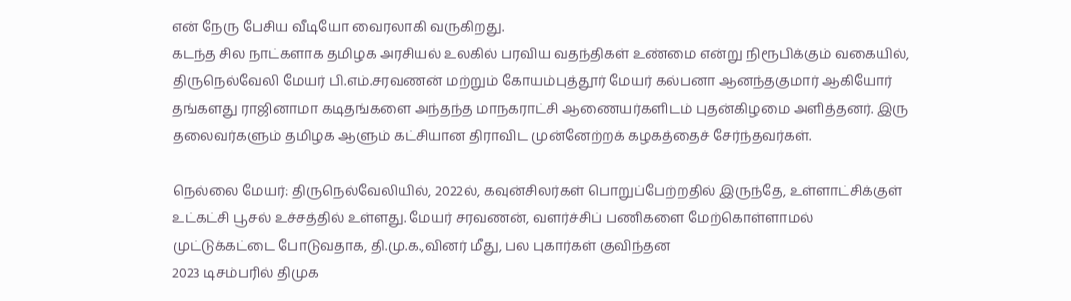என் நேரு பேசிய வீடியோ வைரலாகி வருகிறது.
கடந்த சில நாட்களாக தமிழக அரசியல் உலகில் பரவிய வதந்திகள் உண்மை என்று நிரூபிக்கும் வகையில், திருநெல்வேலி மேயர் பி.எம்.சரவணன் மற்றும் கோயம்புத்தூர் மேயர் கல்பனா ஆனந்தகுமார் ஆகியோர் தங்களது ராஜினாமா கடிதங்களை அந்தந்த மாநகராட்சி ஆணையர்களிடம் புதன்கிழமை அளித்தனர். இரு தலைவர்களும் தமிழக ஆளும் கட்சியான திராவிட முன்னேற்றக் கழகத்தைச் சேர்ந்தவர்கள்.

நெல்லை மேயர்: திருநெல்வேலியில், 2022ல், கவுன்சிலர்கள் பொறுப்பேற்றதில் இருந்தே, உள்ளாட்சிக்குள் உட்கட்சி பூசல் உச்சத்தில் உள்ளது. மேயர் சரவணன், வளர்ச்சிப் பணிகளை மேற்கொள்ளாமல் முட்டுக்கட்டை போடுவதாக, தி.மு.க.,வினர் மீது, பல புகார்கள் குவிந்தன
2023 டிசம்பரில் திமுக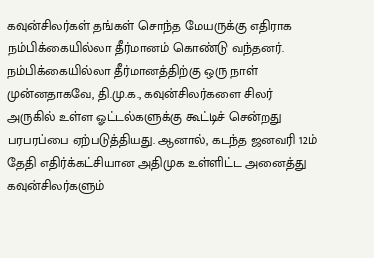கவுன்சிலர்கள் தங்கள் சொந்த மேயருக்கு எதிராக நம்பிக்கையில்லா தீர்மானம் கொண்டு வந்தனர். நம்பிக்கையில்லா தீர்மானத்திற்கு ஒரு நாள் முன்னதாகவே, தி.மு.க., கவுன்சிலர்களை சிலர் அருகில் உள்ள ஓட்டல்களுக்கு கூட்டிச் சென்றது பரபரப்பை ஏற்படுத்தியது. ஆனால், கடந்த ஜனவரி 12ம் தேதி எதிர்க்கட்சியான அதிமுக உள்ளிட்ட அனைத்து கவுன்சிலர்களும்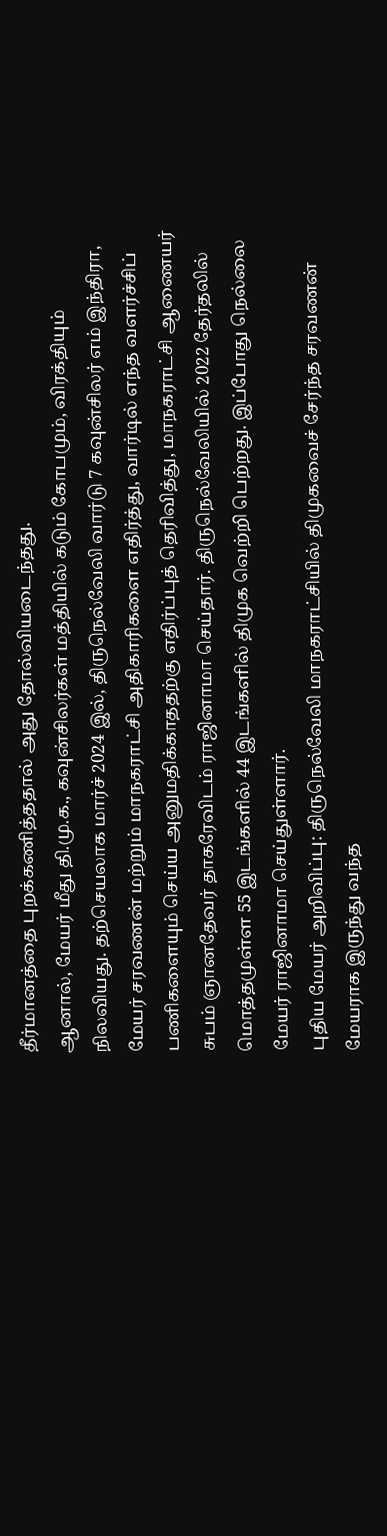தீர்மானத்தை புறக்கணித்ததால் அது தோல்வியடைந்தது.
ஆனால், மேயர் மீது தி.மு.க., கவுன்சிலர்கள் மத்தியில் கடும் கோபமும், விரக்தியும் நிலவியது. தற்செயலாக மார்ச் 2024 இல், திருநெல்வேலி வார்டு 7 கவுன்சிலர் எம் இந்திரா, மேயர் சரவணன் மற்றும் மாநகராட்சி அதிகாரிகளை எதிர்த்து, வார்டில் எந்த வளர்ச்சிப் பணிகளையும் செய்ய அனுமதிக்காததற்கு எதிர்ப்புத் தெரிவித்து, மாநகராட்சி ஆணையர் சுபம் ஞானதேவர் தாகரேவிடம் ராஜினாமா செய்தார். திருநெல்வேலியில் 2022 தேர்தலில் மொத்தமுள்ள 55 இடங்களில் 44 இடங்களில் திமுக வெற்றி பெற்றது. இப்போது நெல்லை மேயர் ராஜினாமா செய்துள்ளார்.
புதிய மேயர் அறிவிப்பு: திருநெல்வேலி மாநகராட்சியில் திமுகவைச் சேர்ந்த சரவணன் மேயராக இருந்து வந்த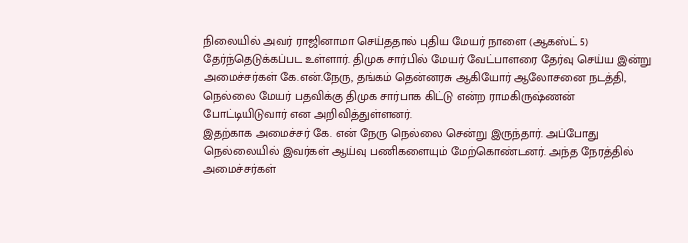நிலையில் அவர் ராஜினாமா செய்ததால் புதிய மேயர் நாளை (ஆகஸ்ட் 5) தேர்ந்தெடுக்கப்பட உள்ளார். திமுக சார்பில் மேயர் வேட்பாளரை தேர்வு செய்ய இன்று அமைச்சர்கள் கே.என்.நேரு, தங்கம் தென்னரசு ஆகியோர் ஆலோசனை நடத்தி, நெல்லை மேயர் பதவிக்கு திமுக சார்பாக கிட்டு என்ற ராமகிருஷ்ணன் போட்டியிடுவார் என அறிவித்துள்ளனர்.
இதற்காக அமைச்சர் கே. என் நேரு நெல்லை சென்று இருந்தார். அப்போது நெல்லையில் இவர்கள் ஆய்வு பணிகளையும் மேற்கொண்டனர். அந்த நேரத்தில் அமைச்சர்கள்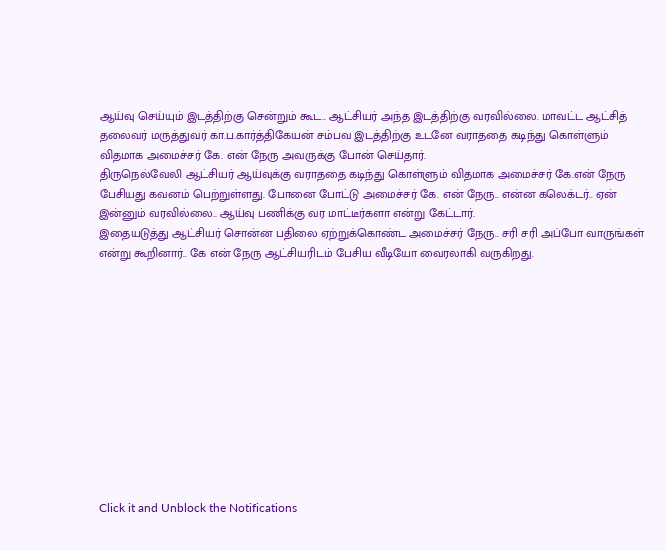ஆய்வு செய்யும் இடத்திற்கு சென்றும் கூட.. ஆட்சியர் அந்த இடத்திற்கு வரவில்லை. மாவட்ட ஆட்சித் தலைவர் மருத்துவர் கா.ப.கார்த்திகேயன் சம்பவ இடத்திற்கு உடனே வராததை கடிந்து கொள்ளும் விதமாக அமைச்சர் கே. என் நேரு அவருக்கு போன் செய்தார்.
திருநெல்வேலி ஆட்சியர் ஆய்வுக்கு வராததை கடிந்து கொள்ளும் விதமாக அமைச்சர் கே.என் நேரு பேசியது கவனம் பெற்றுள்ளது. போனை போட்டு அமைச்சர் கே. என் நேரு.. என்ன கலெக்டர்.. ஏன் இன்னும் வரவில்லை.. ஆய்வு பணிக்கு வர மாட்டீர்களா என்று கேட்டார்.
இதையடுத்து ஆட்சியர் சொன்ன பதிலை ஏற்றுக்கொண்ட அமைச்சர் நேரு.. சரி சரி அப்போ வாருங்கள் என்று கூறினார்.. கே என் நேரு ஆட்சியரிடம் பேசிய வீடியோ வைரலாகி வருகிறது.












Click it and Unblock the Notifications